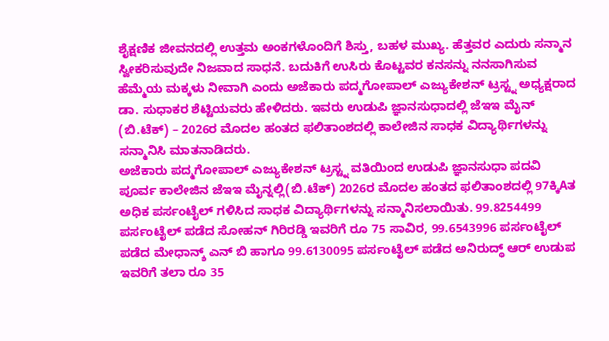ಶೈಕ್ಷಣಿಕ ಜೀವನದಲ್ಲಿ ಉತ್ತಮ ಅಂಕಗಳೊಂದಿಗೆ ಶಿಸ್ತು, ಬಹಳ ಮುಖ್ಯ. ಹೆತ್ತವರ ಎದುರು ಸನ್ಮಾನ ಸ್ವೀಕರಿಸುವುದೇ ನಿಜವಾದ ಸಾಧನೆ. ಬದುಕಿಗೆ ಉಸಿರು ಕೊಟ್ಟವರ ಕನಸನ್ನು ನನಸಾಗಿಸುವ ಹೆಮ್ಮೆಯ ಮಕ್ಕಳು ನೀವಾಗಿ ಎಂದು ಅಜೆಕಾರು ಪದ್ಮಗೋಪಾಲ್ ಎಜ್ಯುಕೇಶನ್ ಟ್ರಸ್ಟ್ನ ಅಧ್ಯಕ್ಷರಾದ ಡಾ. ಸುಧಾಕರ ಶೆಟ್ಟಿಯವರು ಹೇಳಿದರು. ಇವರು ಉಡುಪಿ ಜ್ಞಾನಸುಧಾದಲ್ಲಿ ಜೆಇಇ ಮೈನ್ (ಬಿ.ಟೆಕ್) – 2026ರ ಮೊದಲ ಹಂತದ ಫಲಿತಾಂಶದಲ್ಲಿ ಕಾಲೇಜಿನ ಸಾಧಕ ವಿದ್ಯಾರ್ಥಿಗಳನ್ನು ಸನ್ಮಾನಿಸಿ ಮಾತನಾಡಿದರು.
ಅಜೆಕಾರು ಪದ್ಮಗೋಪಾಲ್ ಎಜ್ಯುಕೇಶನ್ ಟ್ರಸ್ಟ್ನ ವತಿಯಿಂದ ಉಡುಪಿ ಜ್ಞಾನಸುಧಾ ಪದವಿ ಪೂರ್ವ ಕಾಲೇಜಿನ ಜೆಇಇ ಮೈನ್ನಲ್ಲಿ(ಬಿ.ಟೆಕ್) 2026ರ ಮೊದಲ ಹಂತದ ಫಲಿತಾಂಶದಲ್ಲಿ 97ಕ್ಕಿAತ ಅಧಿಕ ಪರ್ಸಂಟೈಲ್ ಗಳಿಸಿದ ಸಾಧಕ ವಿದ್ಯಾರ್ಥಿಗಳನ್ನು ಸನ್ಮಾನಿಸಲಾಯಿತು. 99.8254499 ಪರ್ಸಂಟೈಲ್ ಪಡೆದ ಸೋಹನ್ ಗಿರಿರಡ್ಡಿ ಇವರಿಗೆ ರೂ 75 ಸಾವಿರ, 99.6543996 ಪರ್ಸಂಟೈಲ್ ಪಡೆದ ಮೇಧಾನ್ಶ್ ಎನ್ ಬಿ ಹಾಗೂ 99.6130095 ಪರ್ಸಂಟೈಲ್ ಪಡೆದ ಅನಿರುದ್ಧ್ ಆರ್ ಉಡುಪ ಇವರಿಗೆ ತಲಾ ರೂ 35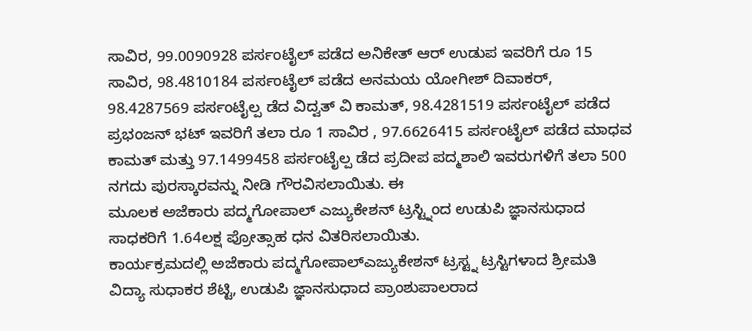ಸಾವಿರ, 99.0090928 ಪರ್ಸಂಟೈಲ್ ಪಡೆದ ಅನಿಕೇತ್ ಆರ್ ಉಡುಪ ಇವರಿಗೆ ರೂ 15 ಸಾವಿರ, 98.4810184 ಪರ್ಸಂಟೈಲ್ ಪಡೆದ ಅನಮಯ ಯೋಗೀಶ್ ದಿವಾಕರ್, 98.4287569 ಪರ್ಸಂಟೈಲ್ಪ ಡೆದ ವಿದ್ವತ್ ವಿ ಕಾಮತ್, 98.4281519 ಪರ್ಸಂಟೈಲ್ ಪಡೆದ ಪ್ರಭಂಜನ್ ಭಟ್ ಇವರಿಗೆ ತಲಾ ರೂ 1 ಸಾವಿರ , 97.6626415 ಪರ್ಸಂಟೈಲ್ ಪಡೆದ ಮಾಧವ ಕಾಮತ್ ಮತ್ತು 97.1499458 ಪರ್ಸಂಟೈಲ್ಪ ಡೆದ ಪ್ರದೀಪ ಪದ್ಮಶಾಲಿ ಇವರುಗಳಿಗೆ ತಲಾ 500 ನಗದು ಪುರಸ್ಕಾರವನ್ನು ನೀಡಿ ಗೌರವಿಸಲಾಯಿತು. ಈ
ಮೂಲಕ ಅಜೆಕಾರು ಪದ್ಮಗೋಪಾಲ್ ಎಜ್ಯುಕೇಶನ್ ಟ್ರಸ್ಟ್ನಿಂದ ಉಡುಪಿ ಜ್ಞಾನಸುಧಾದ ಸಾಧಕರಿಗೆ 1.64ಲಕ್ಷ ಪ್ರೋತ್ಸಾಹ ಧನ ವಿತರಿಸಲಾಯಿತು.
ಕಾರ್ಯಕ್ರಮದಲ್ಲಿ ಅಜೆಕಾರು ಪದ್ಮಗೋಪಾಲ್ಎಜ್ಯುಕೇಶನ್ ಟ್ರಸ್ಟ್ನ ಟ್ರಸ್ಟಿಗಳಾದ ಶ್ರೀಮತಿ ವಿದ್ಯಾ ಸುಧಾಕರ ಶೆಟ್ಟಿ, ಉಡುಪಿ ಜ್ಞಾನಸುಧಾದ ಪ್ರಾಂಶುಪಾಲರಾದ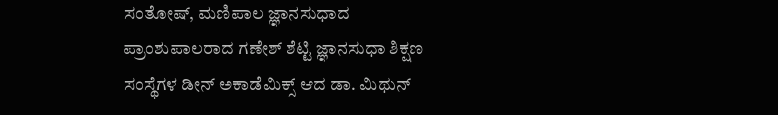ಸಂತೋಷ್, ಮಣಿಪಾಲ ಜ್ಞಾನಸುಧಾದ ಪ್ರಾಂಶುಪಾಲರಾದ ಗಣೇಶ್ ಶೆಟ್ಟಿ ಜ್ಞಾನಸುಧಾ ಶಿಕ್ಷಣ ಸಂಸ್ಥೆಗಳ ಡೀನ್ ಅಕಾಡೆಮಿಕ್ಸ್ ಆದ ಡಾ. ಮಿಥುನ್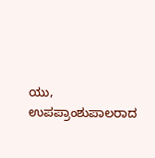ಯು, ಉಪಪ್ರಾಂಶುಪಾಲರಾದ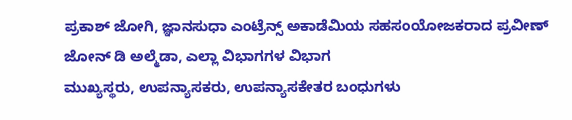ಪ್ರಕಾಶ್ ಜೋಗಿ, ಜ್ಞಾನಸುಧಾ ಎಂಟ್ರೆನ್ಸ್ ಅಕಾಡೆಮಿಯ ಸಹಸಂಯೋಜಕರಾದ ಪ್ರವೀಣ್ ಜೋನ್ ಡಿ ಅಲ್ಮೆಡಾ, ಎಲ್ಲಾ ವಿಭಾಗಗಳ ವಿಭಾಗ
ಮುಖ್ಯಸ್ಥರು, ಉಪನ್ಯಾಸಕರು, ಉಪನ್ಯಾಸಕೇತರ ಬಂಧುಗಳು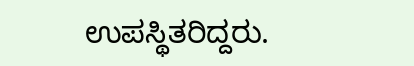ಉಪಸ್ಥಿತರಿದ್ದರು.